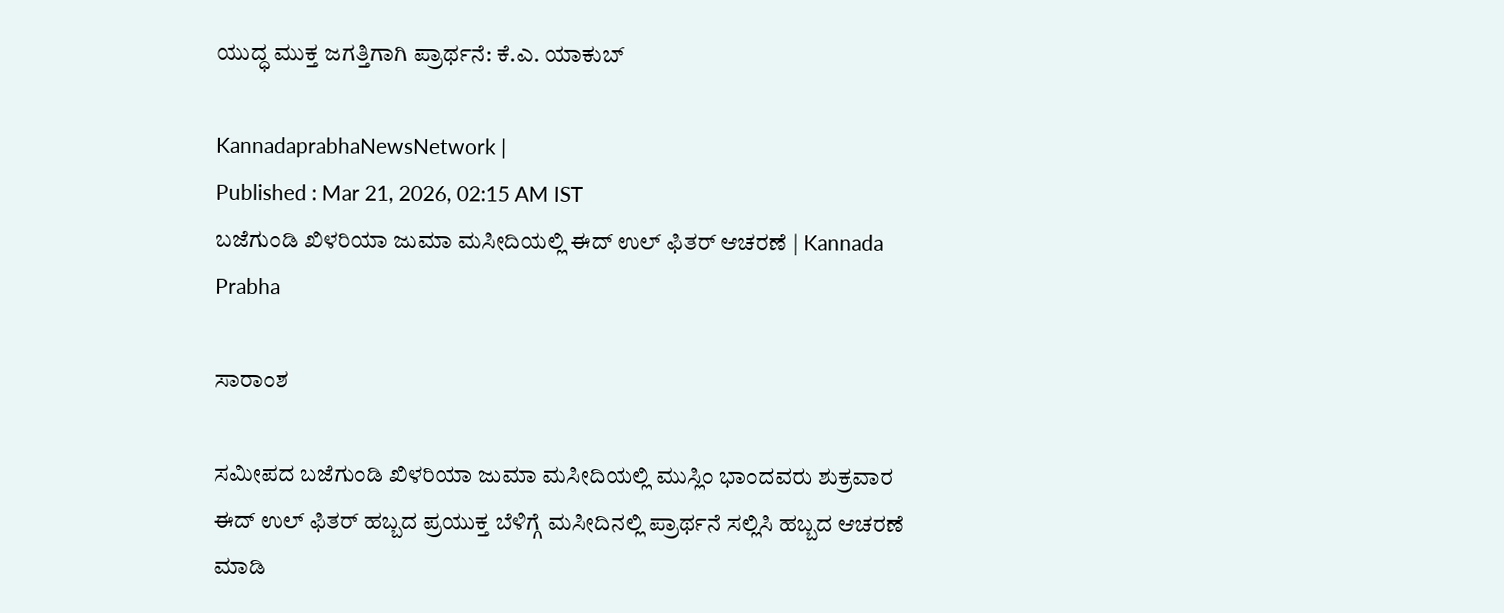ಯುದ್ಧ ಮುಕ್ತ ಜಗತ್ತಿಗಾಗಿ ಪ್ರಾರ್ಥನೆ: ಕೆ.ಎ. ಯಾಕುಬ್

KannadaprabhaNewsNetwork |
Published : Mar 21, 2026, 02:15 AM IST
ಬಜೆಗುಂಡಿ ಖಿಳರಿಯಾ ಜುಮಾ ಮಸೀದಿಯಲ್ಲಿ ಈದ್ ಉಲ್ ಫಿತರ್ ಆಚರಣೆ | Kannada Prabha

ಸಾರಾಂಶ

ಸಮೀಪದ ಬಜೆಗುಂಡಿ ಖಿಳರಿಯಾ ಜುಮಾ ಮಸೀದಿಯಲ್ಲಿ ಮುಸ್ಲಿಂ ಭಾಂದವರು ಶುಕ್ರವಾರ ಈದ್ ಉಲ್ ಫಿತರ್ ಹಬ್ಬದ ಪ್ರಯುಕ್ತ ಬೆಳಿಗ್ಗೆ ಮಸೀದಿನಲ್ಲಿ ಪ್ರಾರ್ಥನೆ ಸಲ್ಲಿಸಿ ಹಬ್ಬದ ಆಚರಣೆ ಮಾಡಿ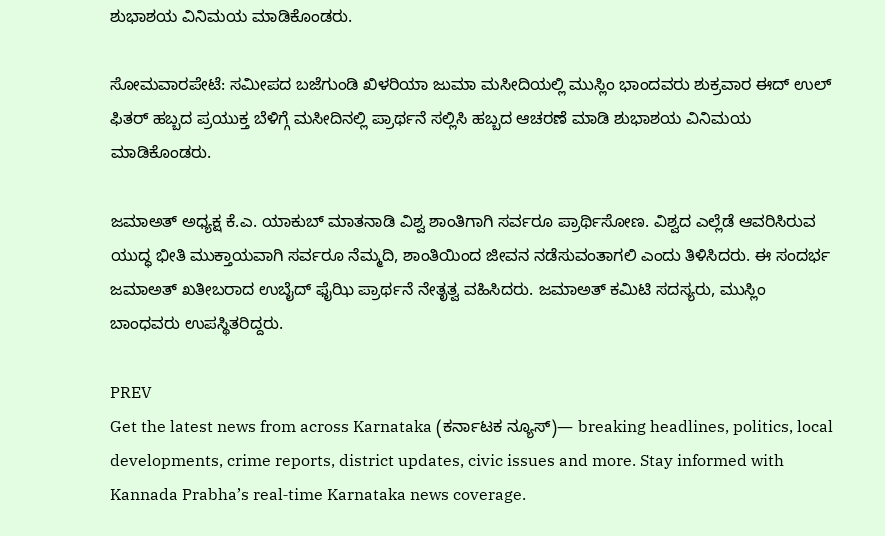ಶುಭಾಶಯ ವಿನಿಮಯ ಮಾಡಿಕೊಂಡರು.

ಸೋಮವಾರಪೇಟೆ: ಸಮೀಪದ ಬಜೆಗುಂಡಿ ಖಿಳರಿಯಾ ಜುಮಾ ಮಸೀದಿಯಲ್ಲಿ ಮುಸ್ಲಿಂ ಭಾಂದವರು ಶುಕ್ರವಾರ ಈದ್ ಉಲ್ ಫಿತರ್ ಹಬ್ಬದ ಪ್ರಯುಕ್ತ ಬೆಳಿಗ್ಗೆ ಮಸೀದಿನಲ್ಲಿ ಪ್ರಾರ್ಥನೆ ಸಲ್ಲಿಸಿ ಹಬ್ಬದ ಆಚರಣೆ ಮಾಡಿ ಶುಭಾಶಯ ವಿನಿಮಯ ಮಾಡಿಕೊಂಡರು.

ಜಮಾಅತ್ ಅಧ್ಯಕ್ಷ ಕೆ.ಎ. ಯಾಕುಬ್ ಮಾತನಾಡಿ ವಿಶ್ವ ಶಾಂತಿಗಾಗಿ ಸರ್ವರೂ ಪ್ರಾರ್ಥಿಸೋಣ. ವಿಶ್ವದ ಎಲ್ಲೆಡೆ ಆವರಿಸಿರುವ ಯುದ್ಧ ಭೀತಿ ಮುಕ್ತಾಯವಾಗಿ ಸರ್ವರೂ ನೆಮ್ಮದಿ, ಶಾಂತಿಯಿಂದ ಜೀವನ ನಡೆಸುವಂತಾಗಲಿ ಎಂದು ತಿಳಿಸಿದರು. ಈ ಸಂದರ್ಭ ಜಮಾಅತ್ ಖತೀಬರಾದ ಉಬೈದ್ ಫೈಝಿ ಪ್ರಾರ್ಥನೆ ನೇತೃತ್ವ ವಹಿಸಿದರು. ಜಮಾಅತ್ ಕಮಿಟಿ ಸದಸ್ಯರು, ಮುಸ್ಲಿಂ ಬಾಂಧವರು ಉಪಸ್ಥಿತರಿದ್ದರು.

PREV
Get the latest news from across Karnataka (ಕರ್ನಾಟಕ ನ್ಯೂಸ್)— breaking headlines, politics, local developments, crime reports, district updates, civic issues and more. Stay informed with Kannada Prabha’s real‑time Karnataka news coverage.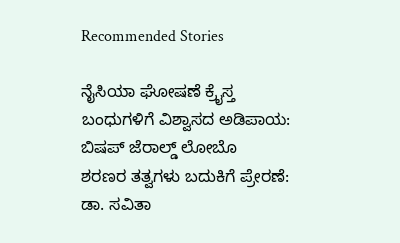Recommended Stories

ನೈಸಿಯಾ ಘೋಷಣೆ ಕ್ರೈಸ್ತ ಬಂಧುಗಳಿಗೆ ವಿಶ್ವಾಸದ ಅಡಿಪಾಯ: ಬಿಷಪ್ ಜೆರಾಲ್ಡ್ ಲೋಬೊ
ಶರಣರ ತತ್ವಗಳು ಬದುಕಿಗೆ ಪ್ರೇರಣೆ: ಡಾ. ಸವಿತಾ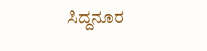ಸಿದ್ದನೂರ